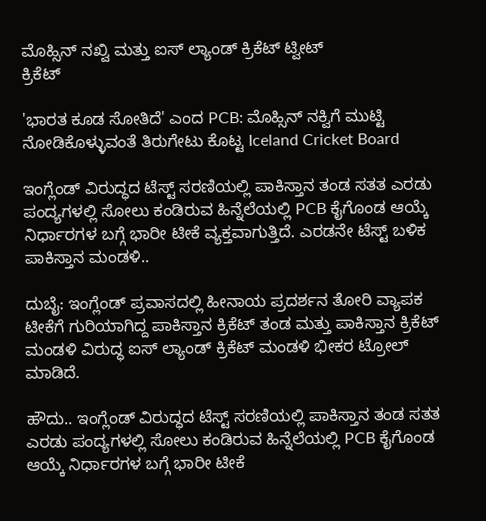ಮೊಹ್ಸಿನ್ ನಖ್ವಿ ಮತ್ತು ಐಸ್ ಲ್ಯಾಂಡ್ ಕ್ರಿಕೆಟ್ ಟ್ವೀಟ್
ಕ್ರಿಕೆಟ್

'ಭಾರತ ಕೂಡ ಸೋತಿದೆ' ಎಂದ PCB: ಮೊಹ್ಸಿನ್ ನಕ್ವಿಗೆ ಮುಟ್ಟಿ ನೋಡಿಕೊಳ್ಳುವಂತೆ ತಿರುಗೇಟು ಕೊಟ್ಟ Iceland Cricket Board

ಇಂಗ್ಲೆಂಡ್ ವಿರುದ್ಧದ ಟೆಸ್ಟ್ ಸರಣಿಯಲ್ಲಿ ಪಾಕಿಸ್ತಾನ ತಂಡ ಸತತ ಎರಡು ಪಂದ್ಯಗಳಲ್ಲಿ ಸೋಲು ಕಂಡಿರುವ ಹಿನ್ನೆಲೆಯಲ್ಲಿ PCB ಕೈಗೊಂಡ ಆಯ್ಕೆ ನಿರ್ಧಾರಗಳ ಬಗ್ಗೆ ಭಾರೀ ಟೀಕೆ ವ್ಯಕ್ತವಾಗುತ್ತಿದೆ. ಎರಡನೇ ಟೆಸ್ಟ್ ಬಳಿಕ ಪಾಕಿಸ್ತಾನ ಮಂಡಳಿ..

ದುಬೈ: ಇಂಗ್ಲೆಂಡ್ ಪ್ರವಾಸದಲ್ಲಿ ಹೀನಾಯ ಪ್ರದರ್ಶನ ತೋರಿ ವ್ಯಾಪಕ ಟೀಕೆಗೆ ಗುರಿಯಾಗಿದ್ದ ಪಾಕಿಸ್ತಾನ ಕ್ರಿಕೆಟ್ ತಂಡ ಮತ್ತು ಪಾಕಿಸ್ತಾನ ಕ್ರಿಕೆಟ್ ಮಂಡಳಿ ವಿರುದ್ಧ ಐಸ್ ಲ್ಯಾಂಡ್ ಕ್ರಿಕೆಟ್ ಮಂಡಳಿ ಭೀಕರ ಟ್ರೋಲ್ ಮಾಡಿದೆ.

ಹೌದು.. ಇಂಗ್ಲೆಂಡ್ ವಿರುದ್ಧದ ಟೆಸ್ಟ್ ಸರಣಿಯಲ್ಲಿ ಪಾಕಿಸ್ತಾನ ತಂಡ ಸತತ ಎರಡು ಪಂದ್ಯಗಳಲ್ಲಿ ಸೋಲು ಕಂಡಿರುವ ಹಿನ್ನೆಲೆಯಲ್ಲಿ PCB ಕೈಗೊಂಡ ಆಯ್ಕೆ ನಿರ್ಧಾರಗಳ ಬಗ್ಗೆ ಭಾರೀ ಟೀಕೆ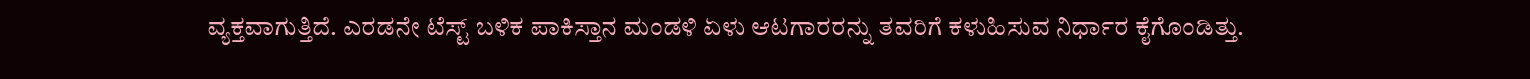ವ್ಯಕ್ತವಾಗುತ್ತಿದೆ. ಎರಡನೇ ಟೆಸ್ಟ್ ಬಳಿಕ ಪಾಕಿಸ್ತಾನ ಮಂಡಳಿ ಏಳು ಆಟಗಾರರನ್ನು ತವರಿಗೆ ಕಳುಹಿಸುವ ನಿರ್ಧಾರ ಕೈಗೊಂಡಿತ್ತು.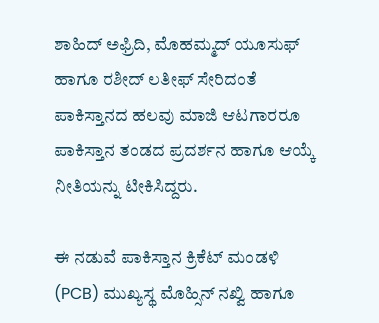ಶಾಹಿದ್ ಅಫ್ರಿದಿ, ಮೊಹಮ್ಮದ್ ಯೂಸುಫ್ ಹಾಗೂ ರಶೀದ್ ಲತೀಫ್ ಸೇರಿದಂತೆ ಪಾಕಿಸ್ತಾನದ ಹಲವು ಮಾಜಿ ಆಟಗಾರರೂ ಪಾಕಿಸ್ತಾನ ತಂಡದ ಪ್ರದರ್ಶನ ಹಾಗೂ ಆಯ್ಕೆ ನೀತಿಯನ್ನು ಟೀಕಿಸಿದ್ದರು.

ಈ ನಡುವೆ ಪಾಕಿಸ್ತಾನ ಕ್ರಿಕೆಟ್ ಮಂಡಳಿ (PCB) ಮುಖ್ಯಸ್ಥ ಮೊಹ್ಸಿನ್ ನಖ್ವಿ ಹಾಗೂ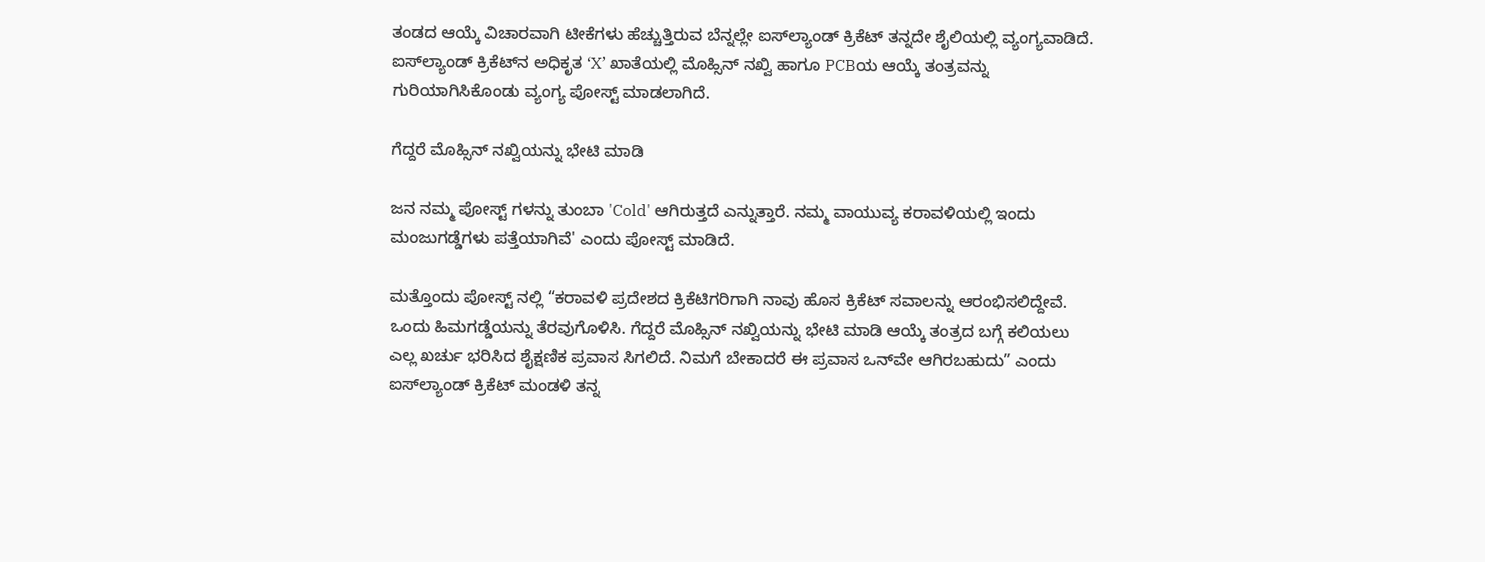ತಂಡದ ಆಯ್ಕೆ ವಿಚಾರವಾಗಿ ಟೀಕೆಗಳು ಹೆಚ್ಚುತ್ತಿರುವ ಬೆನ್ನಲ್ಲೇ ಐಸ್‌ಲ್ಯಾಂಡ್ ಕ್ರಿಕೆಟ್ ತನ್ನದೇ ಶೈಲಿಯಲ್ಲಿ ವ್ಯಂಗ್ಯವಾಡಿದೆ. ಐಸ್‌ಲ್ಯಾಂಡ್ ಕ್ರಿಕೆಟ್‌ನ ಅಧಿಕೃತ ‘X’ ಖಾತೆಯಲ್ಲಿ ಮೊಹ್ಸಿನ್ ನಖ್ವಿ ಹಾಗೂ PCBಯ ಆಯ್ಕೆ ತಂತ್ರವನ್ನು ಗುರಿಯಾಗಿಸಿಕೊಂಡು ವ್ಯಂಗ್ಯ ಪೋಸ್ಟ್ ಮಾಡಲಾಗಿದೆ.

ಗೆದ್ದರೆ ಮೊಹ್ಸಿನ್ ನಖ್ವಿಯನ್ನು ಭೇಟಿ ಮಾಡಿ

ಜನ ನಮ್ಮ ಪೋಸ್ಟ್ ಗಳನ್ನು ತುಂಬಾ 'Cold' ಆಗಿರುತ್ತದೆ ಎನ್ನುತ್ತಾರೆ. ನಮ್ಮ ವಾಯುವ್ಯ ಕರಾವಳಿಯಲ್ಲಿ ಇಂದು ಮಂಜುಗಡ್ಡೆಗಳು ಪತ್ತೆಯಾಗಿವೆ' ಎಂದು ಪೋಸ್ಟ್ ಮಾಡಿದೆ.

ಮತ್ತೊಂದು ಪೋಸ್ಟ್ ನಲ್ಲಿ “ಕರಾವಳಿ ಪ್ರದೇಶದ ಕ್ರಿಕೆಟಿಗರಿಗಾಗಿ ನಾವು ಹೊಸ ಕ್ರಿಕೆಟ್ ಸವಾಲನ್ನು ಆರಂಭಿಸಲಿದ್ದೇವೆ. ಒಂದು ಹಿಮಗಡ್ಡೆಯನ್ನು ತೆರವುಗೊಳಿಸಿ. ಗೆದ್ದರೆ ಮೊಹ್ಸಿನ್ ನಖ್ವಿಯನ್ನು ಭೇಟಿ ಮಾಡಿ ಆಯ್ಕೆ ತಂತ್ರದ ಬಗ್ಗೆ ಕಲಿಯಲು ಎಲ್ಲ ಖರ್ಚು ಭರಿಸಿದ ಶೈಕ್ಷಣಿಕ ಪ್ರವಾಸ ಸಿಗಲಿದೆ. ನಿಮಗೆ ಬೇಕಾದರೆ ಈ ಪ್ರವಾಸ ಒನ್‌ವೇ ಆಗಿರಬಹುದು” ಎಂದು ಐಸ್‌ಲ್ಯಾಂಡ್ ಕ್ರಿಕೆಟ್ ಮಂಡಳಿ ತನ್ನ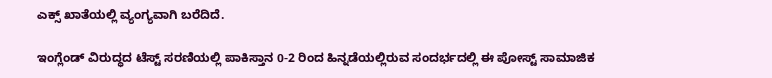ಎಕ್ಸ್ ಖಾತೆಯಲ್ಲಿ ವ್ಯಂಗ್ಯವಾಗಿ ಬರೆದಿದೆ.

ಇಂಗ್ಲೆಂಡ್ ವಿರುದ್ಧದ ಟೆಸ್ಟ್ ಸರಣಿಯಲ್ಲಿ ಪಾಕಿಸ್ತಾನ 0-2 ರಿಂದ ಹಿನ್ನಡೆಯಲ್ಲಿರುವ ಸಂದರ್ಭದಲ್ಲಿ ಈ ಪೋಸ್ಟ್ ಸಾಮಾಜಿಕ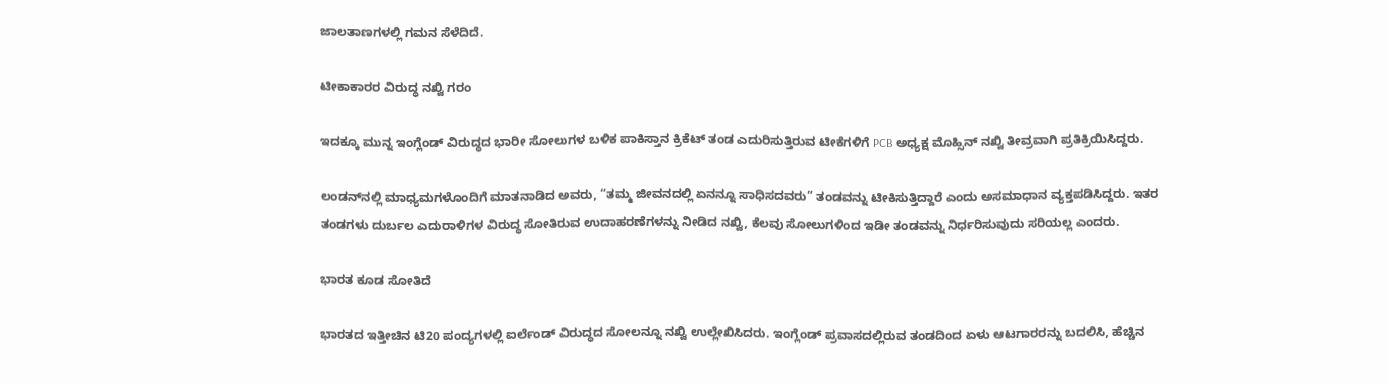ಜಾಲತಾಣಗಳಲ್ಲಿ ಗಮನ ಸೆಳೆದಿದೆ.

ಟೀಕಾಕಾರರ ವಿರುದ್ಧ ನಖ್ವಿ ಗರಂ

ಇದಕ್ಕೂ ಮುನ್ನ ಇಂಗ್ಲೆಂಡ್ ವಿರುದ್ಧದ ಭಾರೀ ಸೋಲುಗಳ ಬಳಿಕ ಪಾಕಿಸ್ತಾನ ಕ್ರಿಕೆಟ್ ತಂಡ ಎದುರಿಸುತ್ತಿರುವ ಟೀಕೆಗಳಿಗೆ PCB ಅಧ್ಯಕ್ಷ ಮೊಹ್ಸಿನ್ ನಖ್ವಿ ತೀವ್ರವಾಗಿ ಪ್ರತಿಕ್ರಿಯಿಸಿದ್ದರು.

ಲಂಡನ್‌ನಲ್ಲಿ ಮಾಧ್ಯಮಗಳೊಂದಿಗೆ ಮಾತನಾಡಿದ ಅವರು, “ತಮ್ಮ ಜೀವನದಲ್ಲಿ ಏನನ್ನೂ ಸಾಧಿಸದವರು” ತಂಡವನ್ನು ಟೀಕಿಸುತ್ತಿದ್ದಾರೆ ಎಂದು ಅಸಮಾಧಾನ ವ್ಯಕ್ತಪಡಿಸಿದ್ದರು. ಇತರ ತಂಡಗಳು ದುರ್ಬಲ ಎದುರಾಳಿಗಳ ವಿರುದ್ಧ ಸೋತಿರುವ ಉದಾಹರಣೆಗಳನ್ನು ನೀಡಿದ ನಖ್ವಿ, ಕೆಲವು ಸೋಲುಗಳಿಂದ ಇಡೀ ತಂಡವನ್ನು ನಿರ್ಧರಿಸುವುದು ಸರಿಯಲ್ಲ ಎಂದರು.

ಭಾರತ ಕೂಡ ಸೋತಿದೆ

ಭಾರತದ ಇತ್ತೀಚಿನ ಟಿ20 ಪಂದ್ಯಗಳಲ್ಲಿ ಐರ್ಲೆಂಡ್ ವಿರುದ್ಧದ ಸೋಲನ್ನೂ ನಖ್ವಿ ಉಲ್ಲೇಖಿಸಿದರು. ಇಂಗ್ಲೆಂಡ್ ಪ್ರವಾಸದಲ್ಲಿರುವ ತಂಡದಿಂದ ಏಳು ಆಟಗಾರರನ್ನು ಬದಲಿಸಿ, ಹೆಚ್ಚಿನ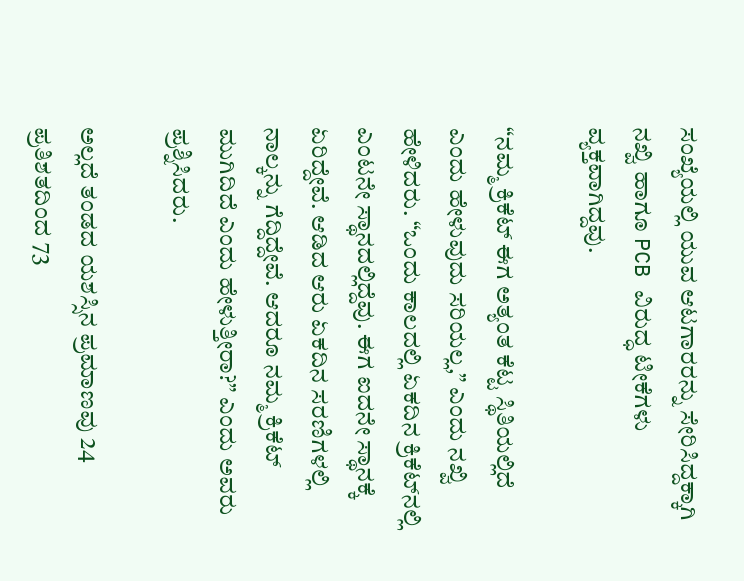ಸಂಖ್ಯೆಯಲ್ಲಿ ಯುವ ಆಟಗಾರರನ್ನು ಸೇರಿಸಿದ್ದಕ್ಕಾಗಿ ನಖ್ವಿ ಹಾಗೂ PCB ವಿರುದ್ಧ ಟೀಕೆಗಳು ವ್ಯಕ್ತವಾಗಿದ್ದವು.

“ನಮ್ಮ ಕ್ರಿಕೆಟ್ ಈಗ ಅತ್ಯಂತ ಕೆಟ್ಟ ಸ್ಥಿತಿಯಲ್ಲಿದೆ ಎಂದು ಹೇಳುವುದು ಸರಿಯಲ್ಲ,” ಎಂದು ನಖ್ವಿ ಹೇಳಿದರು. “ಒಂದು ಕಾಲದಲ್ಲಿ ಏಕದಿನ ಕ್ರಿಕೆಟ್‌ನಲ್ಲಿ ಎಂಟನೇ ಸ್ಥಾನದಲ್ಲಿದ್ದೆವು. ಈಗ ಐದನೇ ಸ್ಥಾನಕ್ಕೆ ಏರಿದ್ದೇವೆ. ಆಡಿದ ಆರು ಏಕದಿನ ಸರಣಿಗಳಲ್ಲಿ ನಾಲ್ಕನ್ನು ಗೆದ್ದಿದ್ದೇವೆ. ಆದರೂ ನಮ್ಮ ಕ್ರಿಕೆಟ್ ಮುಗಿದಿದೆ ಎಂದು ಹೇಳುತ್ತೀರಾ?” ಎಂದು ಅವರು ಪ್ರಶ್ನಿಸಿದರು.

ಅಲ್ಲದೆ ತಂಡದ ಯಶಸ್ಸಿನ ಪ್ರಮಾಣವು 24 ಪ್ರತಿಶತದಿಂದ 73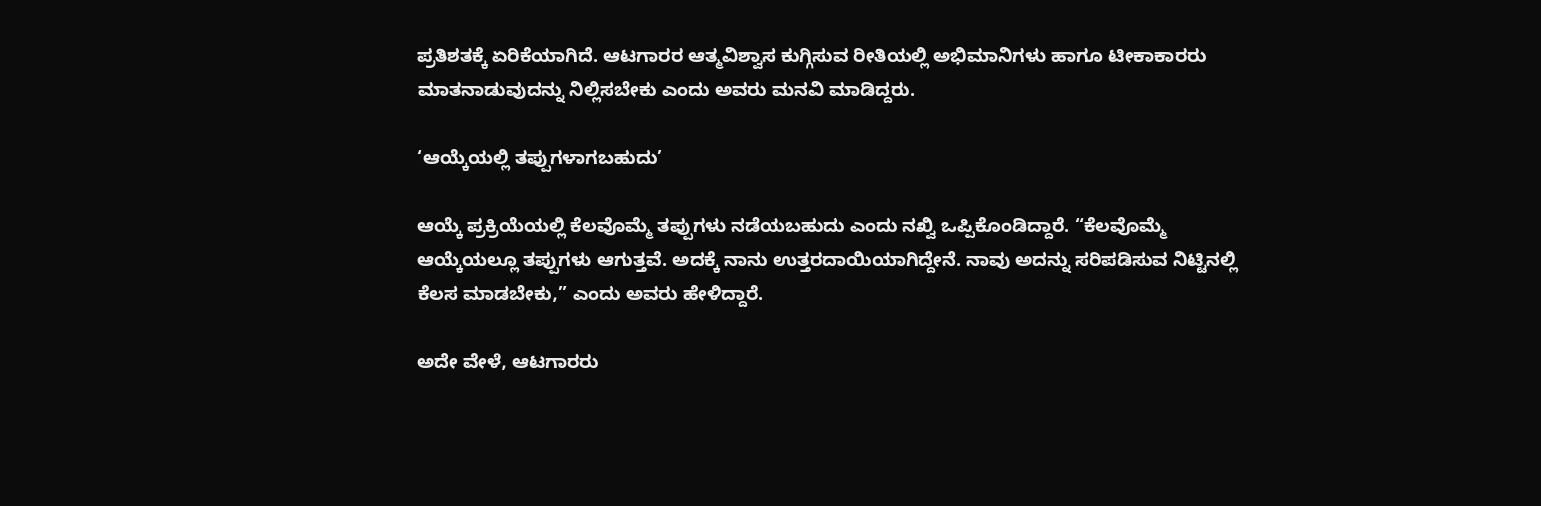ಪ್ರತಿಶತಕ್ಕೆ ಏರಿಕೆಯಾಗಿದೆ. ಆಟಗಾರರ ಆತ್ಮವಿಶ್ವಾಸ ಕುಗ್ಗಿಸುವ ರೀತಿಯಲ್ಲಿ ಅಭಿಮಾನಿಗಳು ಹಾಗೂ ಟೀಕಾಕಾರರು ಮಾತನಾಡುವುದನ್ನು ನಿಲ್ಲಿಸಬೇಕು ಎಂದು ಅವರು ಮನವಿ ಮಾಡಿದ್ದರು.

‘ಆಯ್ಕೆಯಲ್ಲಿ ತಪ್ಪುಗಳಾಗಬಹುದು’

ಆಯ್ಕೆ ಪ್ರಕ್ರಿಯೆಯಲ್ಲಿ ಕೆಲವೊಮ್ಮೆ ತಪ್ಪುಗಳು ನಡೆಯಬಹುದು ಎಂದು ನಖ್ವಿ ಒಪ್ಪಿಕೊಂಡಿದ್ದಾರೆ. “ಕೆಲವೊಮ್ಮೆ ಆಯ್ಕೆಯಲ್ಲೂ ತಪ್ಪುಗಳು ಆಗುತ್ತವೆ. ಅದಕ್ಕೆ ನಾನು ಉತ್ತರದಾಯಿಯಾಗಿದ್ದೇನೆ. ನಾವು ಅದನ್ನು ಸರಿಪಡಿಸುವ ನಿಟ್ಟಿನಲ್ಲಿ ಕೆಲಸ ಮಾಡಬೇಕು,” ಎಂದು ಅವರು ಹೇಳಿದ್ದಾರೆ.

ಅದೇ ವೇಳೆ, ಆಟಗಾರರು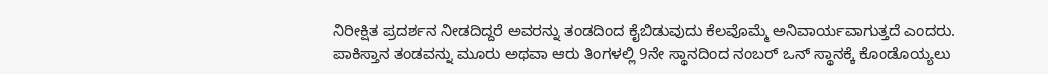ನಿರೀಕ್ಷಿತ ಪ್ರದರ್ಶನ ನೀಡದಿದ್ದರೆ ಅವರನ್ನು ತಂಡದಿಂದ ಕೈಬಿಡುವುದು ಕೆಲವೊಮ್ಮೆ ಅನಿವಾರ್ಯವಾಗುತ್ತದೆ ಎಂದರು. ಪಾಕಿಸ್ತಾನ ತಂಡವನ್ನು ಮೂರು ಅಥವಾ ಆರು ತಿಂಗಳಲ್ಲಿ 9ನೇ ಸ್ಥಾನದಿಂದ ನಂಬರ್ ಒನ್ ಸ್ಥಾನಕ್ಕೆ ಕೊಂಡೊಯ್ಯಲು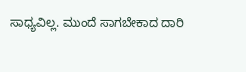ಸಾಧ್ಯವಿಲ್ಲ. ಮುಂದೆ ಸಾಗಬೇಕಾದ ದಾರಿ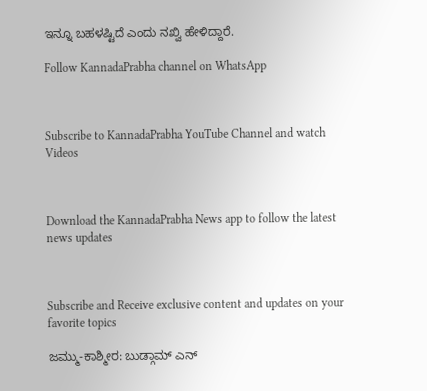ಇನ್ನೂ ಬಹಳಷ್ಟಿದೆ ಎಂದು ನಖ್ವಿ ಹೇಳಿದ್ದಾರೆ.

Follow KannadaPrabha channel on WhatsApp



Subscribe to KannadaPrabha YouTube Channel and watch Videos



Download the KannadaPrabha News app to follow the latest news updates



Subscribe and Receive exclusive content and updates on your favorite topics

ಜಮ್ಮು-ಕಾಶ್ಮೀರ: ಬುಡ್ಗಾಮ್‌ ಎನ್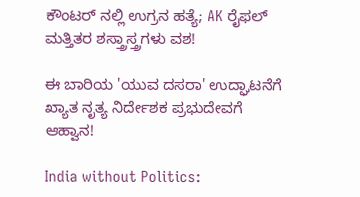ಕೌಂಟರ್ ನಲ್ಲಿ ಉಗ್ರನ ಹತ್ಯೆ; AK ರೈಫಲ್ ಮತ್ತಿತರ ಶಸ್ತ್ರಾಸ್ತ್ರಗಳು ವಶ!

ಈ ಬಾರಿಯ 'ಯುವ ದಸರಾ' ಉದ್ಘಾಟನೆಗೆ ಖ್ಯಾತ ನೃತ್ಯ ನಿರ್ದೇಶಕ ಪ್ರಭುದೇವಗೆ ಆಹ್ವಾನ!

India without Politics: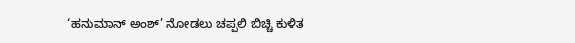‘ಹನುಮಾನ್ ಅಂಶ್’ ನೋಡಲು ಚಪ್ಪಲಿ ಬಿಚ್ಚಿ ಕುಳಿತ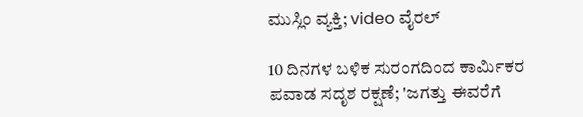ಮುಸ್ಲಿಂ ವ್ಯಕ್ತಿ; video ವೈರಲ್

10 ದಿನಗಳ ಬಳಿಕ ಸುರಂಗದಿಂದ ಕಾರ್ಮಿಕರ ಪವಾಡ ಸದೃಶ ರಕ್ಷಣೆ; 'ಜಗತ್ತು ಈವರೆಗೆ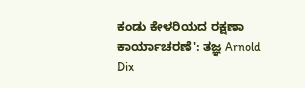ಕಂಡು ಕೇಳರಿಯದ ರಕ್ಷಣಾ ಕಾರ್ಯಾಚರಣೆ': ತಜ್ಞ Arnold Dix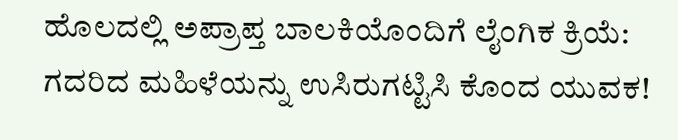ಹೊಲದಲ್ಲಿ ಅಪ್ರಾಪ್ತ ಬಾಲಕಿಯೊಂದಿಗೆ ಲೈಂಗಿಕ ಕ್ರಿಯೆ: ಗದರಿದ ಮಹಿಳೆಯನ್ನು ಉಸಿರುಗಟ್ಟಿಸಿ ಕೊಂದ ಯುವಕ!